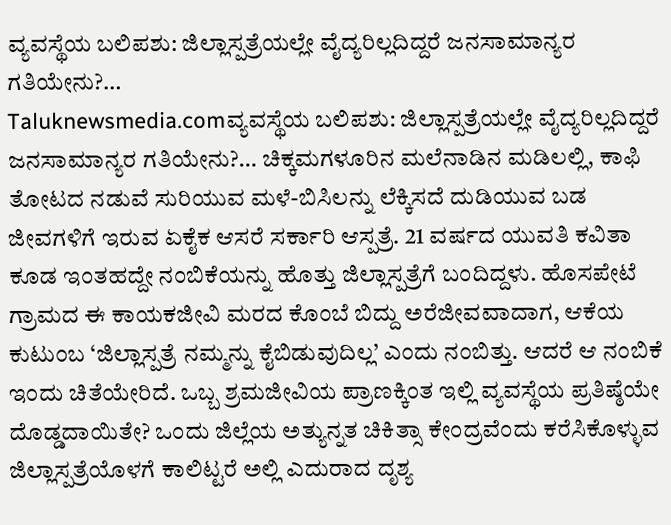ವ್ಯವಸ್ಥೆಯ ಬಲಿಪಶು: ಜಿಲ್ಲಾಸ್ಪತ್ರೆಯಲ್ಲೇ ವೈದ್ಯರಿಲ್ಲದಿದ್ದರೆ ಜನಸಾಮಾನ್ಯರ ಗತಿಯೇನು?…
Taluknewsmedia.comವ್ಯವಸ್ಥೆಯ ಬಲಿಪಶು: ಜಿಲ್ಲಾಸ್ಪತ್ರೆಯಲ್ಲೇ ವೈದ್ಯರಿಲ್ಲದಿದ್ದರೆ ಜನಸಾಮಾನ್ಯರ ಗತಿಯೇನು?… ಚಿಕ್ಕಮಗಳೂರಿನ ಮಲೆನಾಡಿನ ಮಡಿಲಲ್ಲಿ, ಕಾಫಿ ತೋಟದ ನಡುವೆ ಸುರಿಯುವ ಮಳೆ-ಬಿಸಿಲನ್ನು ಲೆಕ್ಕಿಸದೆ ದುಡಿಯುವ ಬಡ ಜೀವಗಳಿಗೆ ಇರುವ ಏಕೈಕ ಆಸರೆ ಸರ್ಕಾರಿ ಆಸ್ಪತ್ರೆ. 21 ವರ್ಷದ ಯುವತಿ ಕವಿತಾ ಕೂಡ ಇಂತಹದ್ದೇ ನಂಬಿಕೆಯನ್ನು ಹೊತ್ತು ಜಿಲ್ಲಾಸ್ಪತ್ರೆಗೆ ಬಂದಿದ್ದಳು. ಹೊಸಪೇಟೆ ಗ್ರಾಮದ ಈ ಕಾಯಕಜೀವಿ ಮರದ ಕೊಂಬೆ ಬಿದ್ದು ಅರೆಜೀವವಾದಾಗ, ಆಕೆಯ ಕುಟುಂಬ ‘ಜಿಲ್ಲಾಸ್ಪತ್ರೆ ನಮ್ಮನ್ನು ಕೈಬಿಡುವುದಿಲ್ಲ’ ಎಂದು ನಂಬಿತ್ತು. ಆದರೆ ಆ ನಂಬಿಕೆ ಇಂದು ಚಿತೆಯೇರಿದೆ. ಒಬ್ಬ ಶ್ರಮಜೀವಿಯ ಪ್ರಾಣಕ್ಕಿಂತ ಇಲ್ಲಿ ವ್ಯವಸ್ಥೆಯ ಪ್ರತಿಷ್ಠೆಯೇ ದೊಡ್ಡದಾಯಿತೇ? ಒಂದು ಜಿಲ್ಲೆಯ ಅತ್ಯುನ್ನತ ಚಿಕಿತ್ಸಾ ಕೇಂದ್ರವೆಂದು ಕರೆಸಿಕೊಳ್ಳುವ ಜಿಲ್ಲಾಸ್ಪತ್ರೆಯೊಳಗೆ ಕಾಲಿಟ್ಟರೆ ಅಲ್ಲಿ ಎದುರಾದ ದೃಶ್ಯ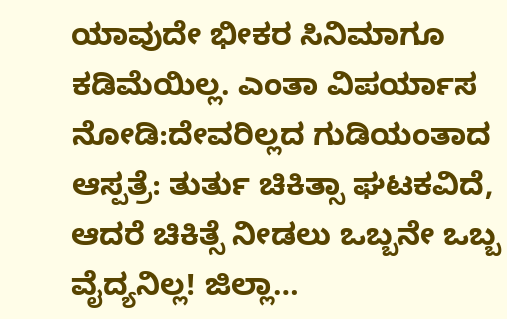ಯಾವುದೇ ಭೀಕರ ಸಿನಿಮಾಗೂ ಕಡಿಮೆಯಿಲ್ಲ. ಎಂತಾ ವಿಪರ್ಯಾಸ ನೋಡಿ:ದೇವರಿಲ್ಲದ ಗುಡಿಯಂತಾದ ಆಸ್ಪತ್ರೆ: ತುರ್ತು ಚಿಕಿತ್ಸಾ ಘಟಕವಿದೆ, ಆದರೆ ಚಿಕಿತ್ಸೆ ನೀಡಲು ಒಬ್ಬನೇ ಒಬ್ಬ ವೈದ್ಯನಿಲ್ಲ! ಜಿಲ್ಲಾ…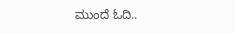ಮುಂದೆ ಓದಿ..